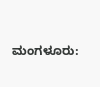ಮಂಗಳೂರು: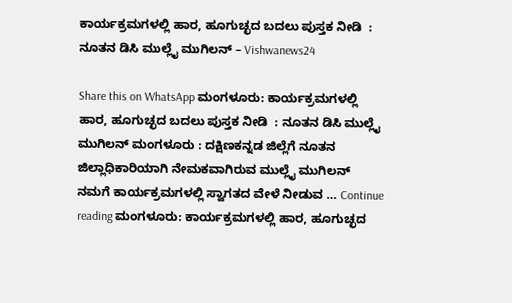ಕಾರ್ಯಕ್ರಮಗಳಲ್ಲಿ ಹಾರ, ಹೂಗುಚ್ಛದ ಬದಲು ಪುಸ್ತಕ ನೀಡಿ  : ನೂತನ ಡಿಸಿ ಮುಲ್ಲೈ ಮುಗಿಲನ್ – Vishwanews24

Share this on WhatsApp ಮಂಗಳೂರು: ಕಾರ್ಯಕ್ರಮಗಳಲ್ಲಿ ಹಾರ, ಹೂಗುಚ್ಛದ ಬದಲು ಪುಸ್ತಕ ನೀಡಿ  : ನೂತನ ಡಿಸಿ ಮುಲ್ಲೈ ಮುಗಿಲನ್ ಮಂಗಳೂರು : ದಕ್ಷಿಣಕನ್ನಡ ಜಿಲ್ಲೆಗೆ ನೂತನ ಜಿಲ್ಲಾಧಿಕಾರಿಯಾಗಿ ನೇಮಕವಾಗಿರುವ ಮುಲ್ಲೈ ಮುಗಿಲನ್ ನಮಗೆ ಕಾರ್ಯಕ್ರಮಗಳಲ್ಲಿ ಸ್ವಾಗತದ ವೇಳೆ ನೀಡುವ … Continue reading ಮಂಗಳೂರು: ಕಾರ್ಯಕ್ರಮಗಳಲ್ಲಿ ಹಾರ, ಹೂಗುಚ್ಛದ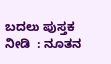ಬದಲು ಪುಸ್ತಕ ನೀಡಿ  : ನೂತನ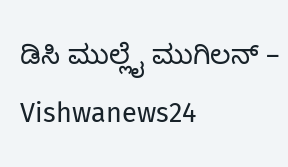ಡಿಸಿ ಮುಲ್ಲೈ ಮುಗಿಲನ್ – Vishwanews24